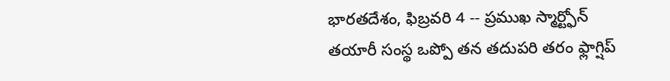భారతదేశం, ఫిబ్రవరి 4 -- ప్రముఖ స్మార్ట్ఫోన్ తయారీ సంస్థ ఒప్పో తన తదుపరి తరం ఫ్లాగ్షిప్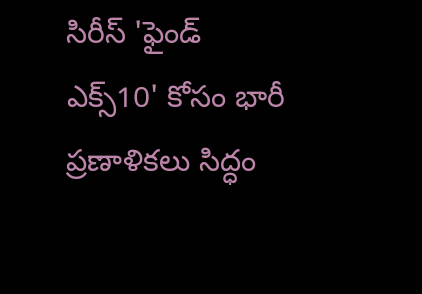సిరీస్ 'ఫైండ్ ఎక్స్10' కోసం భారీ ప్రణాళికలు సిద్ధం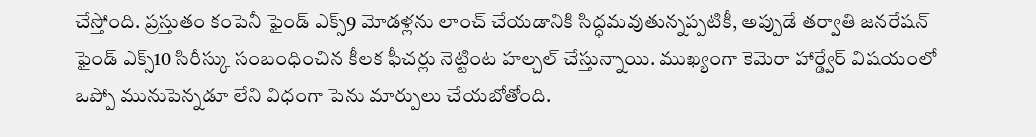చేస్తోంది. ప్రస్తుతం కంపెనీ ఫైండ్ ఎక్స్9 మోడళ్లను లాంచ్ చేయడానికి సిద్ధమవుతున్నప్పటికీ, అప్పుడే తర్వాతి జనరేషన్ ఫైండ్ ఎక్స్10 సిరీస్కు సంబంధించిన కీలక ఫీచర్లు నెట్టింట హల్చల్ చేస్తున్నాయి. ముఖ్యంగా కెమెరా హార్డ్వేర్ విషయంలో ఒప్పో మునుపెన్నడూ లేని విధంగా పెను మార్పులు చేయబోతోంది.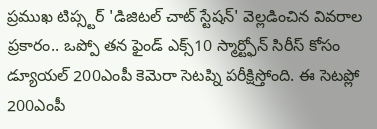ప్రముఖ టిప్స్టర్ 'డిజిటల్ చాట్ స్టేషన్' వెల్లడించిన వివరాల ప్రకారం.. ఒప్పో తన ఫైండ్ ఎక్స్10 స్మార్ట్ఫోన్ సిరీస్ కోసం డ్యూయల్ 200ఎంపీ కెమెరా సెటప్ని పరీక్షిస్తోంది. ఈ సెటప్లో 200ఎంపీ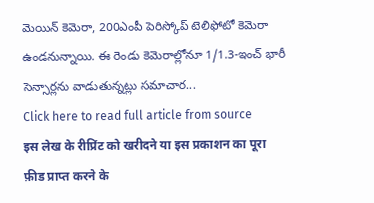మెయిన్ కెమెరా, 200ఎంపీ పెరిస్కోప్ టెలిఫోటో కెమెరా ఉండనున్నాయి. ఈ రెండు కెమెరాల్లోనూ 1/1.3-ఇంచ్ భారీ సెన్సార్లను వాడుతున్నట్లు సమాచార...
Click here to read full article from source
इस लेख के रीप्रिंट को खरीदने या इस प्रकाशन का पूरा फ़ीड प्राप्त करने के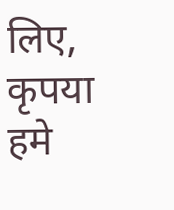लिए, कृपया
हमे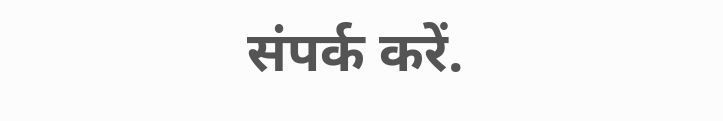संपर्क करें.